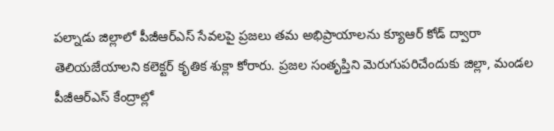పల్నాడు జిల్లాలో పీజీఆర్ఎస్ సేవలపై ప్రజలు తమ అభిప్రాయాలను క్యూఆర్ కోడ్ ద్వారా తెలియజేయాలని కలెక్టర్ కృతిక శుక్లా కోరారు. ప్రజల సంతృప్తిని మెరుగుపరిచేందుకు జిల్లా, మండల పీజీఆర్ఎస్ కేంద్రాల్లో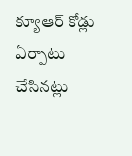క్యూఆర్ కోడ్లు ఏర్పాటు చేసినట్లు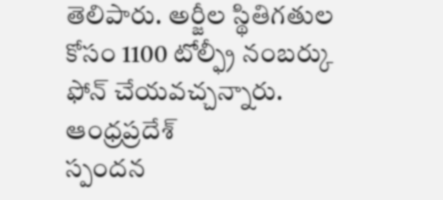తెలిపారు. అర్జీల స్థితిగతుల కోసం 1100 టోల్ఫ్రీ నంబర్కు ఫోన్ చేయవచ్చన్నారు.
ఆంధ్రప్రదేశ్
స్పందన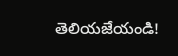తెలియజేయండి!